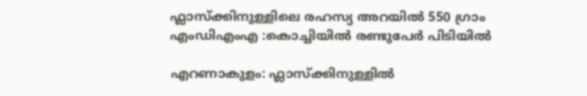ഫ്ലാസ്ക്കിനുള്ളിലെ രഹസ്യ അറയിൽ 550 ഗ്രാം എംഡിഎംഎ :കൊച്ചിയിൽ രണ്ടുപേർ പിടിയിൽ

എറണാകുളം: ഫ്ലാസ്ക്കിനുള്ളിൽ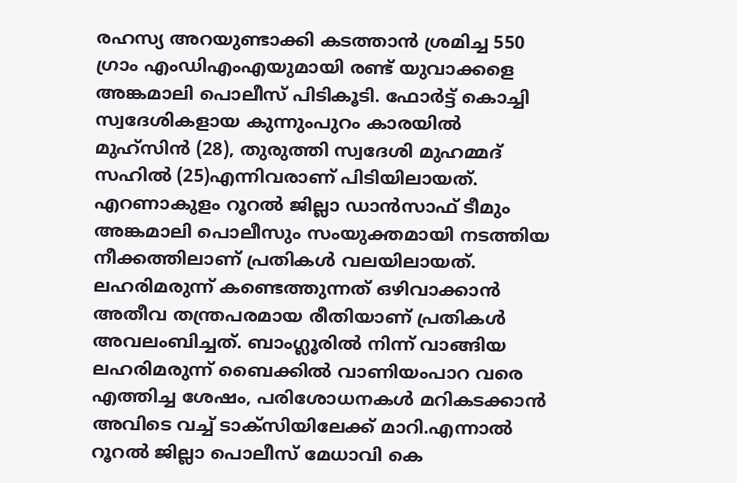രഹസ്യ അറയുണ്ടാക്കി കടത്താൻ ശ്രമിച്ച 550 ഗ്രാം എംഡിഎംഎയുമായി രണ്ട് യുവാക്കളെ അങ്കമാലി പൊലീസ് പിടികൂടി. ഫോർട്ട് കൊച്ചി സ്വദേശികളായ കുന്നുംപുറം കാരയിൽ മുഹ്സിൻ (28), തുരുത്തി സ്വദേശി മുഹമ്മദ് സഹിൽ (25)എന്നിവരാണ് പിടിയിലായത്. എറണാകുളം റൂറൽ ജില്ലാ ഡാൻസാഫ് ടീമും അങ്കമാലി പൊലീസും സംയുക്തമായി നടത്തിയ നീക്കത്തിലാണ് പ്രതികൾ വലയിലായത്.
ലഹരിമരുന്ന് കണ്ടെത്തുന്നത് ഒഴിവാക്കാൻ അതീവ തന്ത്രപരമായ രീതിയാണ് പ്രതികൾ അവലംബിച്ചത്. ബാംഗ്ലൂരിൽ നിന്ന് വാങ്ങിയ ലഹരിമരുന്ന് ബൈക്കിൽ വാണിയംപാറ വരെ എത്തിച്ച ശേഷം, പരിശോധനകൾ മറികടക്കാൻ അവിടെ വച്ച് ടാക്സിയിലേക്ക് മാറി.എന്നാൽ റൂറൽ ജില്ലാ പൊലീസ് മേധാവി കെ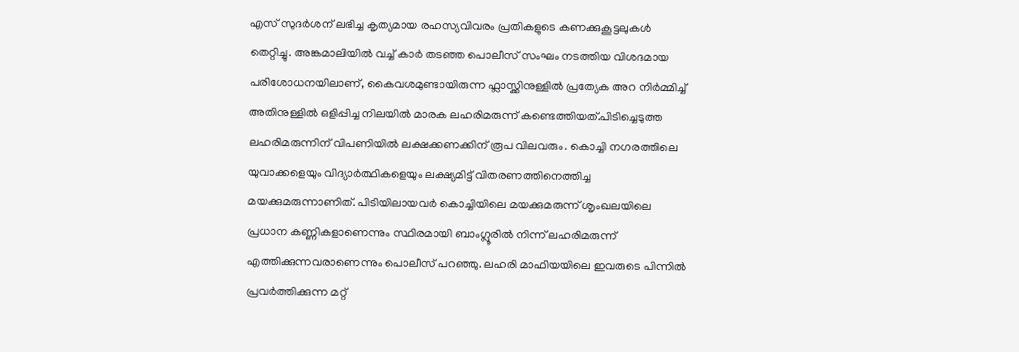എസ് സുദർശന് ലഭിച്ച കൃത്യമായ രഹസ്യവിവരം പ്രതികളുടെ കണക്കുകൂട്ടലുകൾ തെറ്റിച്ചു. അങ്കമാലിയിൽ വച്ച് കാർ തടഞ്ഞ പൊലീസ് സംഘം നടത്തിയ വിശദമായ പരിശോധനയിലാണ്, കൈവശമുണ്ടായിരുന്ന ഫ്ലാസ്ക്കിനുള്ളിൽ പ്രത്യേക അറ നിർമ്മിച്ച് അതിനുള്ളിൽ ഒളിപ്പിച്ച നിലയിൽ മാരക ലഹരിമരുന്ന് കണ്ടെത്തിയത്.പിടിച്ചെടുത്ത ലഹരിമരുന്നിന് വിപണിയിൽ ലക്ഷക്കണക്കിന് രൂപ വിലവരും. കൊച്ചി നഗരത്തിലെ യുവാക്കളെയും വിദ്യാർത്ഥികളെയും ലക്ഷ്യമിട്ട് വിതരണത്തിനെത്തിച്ച മയക്കുമരുന്നാണിത്. പിടിയിലായവർ കൊച്ചിയിലെ മയക്കുമരുന്ന് ശൃംഖലയിലെ പ്രധാന കണ്ണികളാണെന്നും സ്ഥിരമായി ബാംഗ്ലൂരിൽ നിന്ന് ലഹരിമരുന്ന് എത്തിക്കുന്നവരാണെന്നും പൊലീസ് പറഞ്ഞു. ലഹരി മാഫിയയിലെ ഇവരുടെ പിന്നിൽ പ്രവർത്തിക്കുന്ന മറ്റ്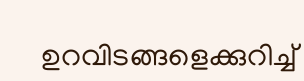ഉറവിടങ്ങളെക്കുറിച്ച്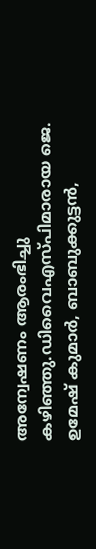അന്വേഷണം ആരംഭിച്ചു കഴിഞ്ഞു.ഡിവൈഎസ്പിമാരായ ജെ. ഉമേഷ് കുമാർ, ബാബുക്കുട്ടൻ,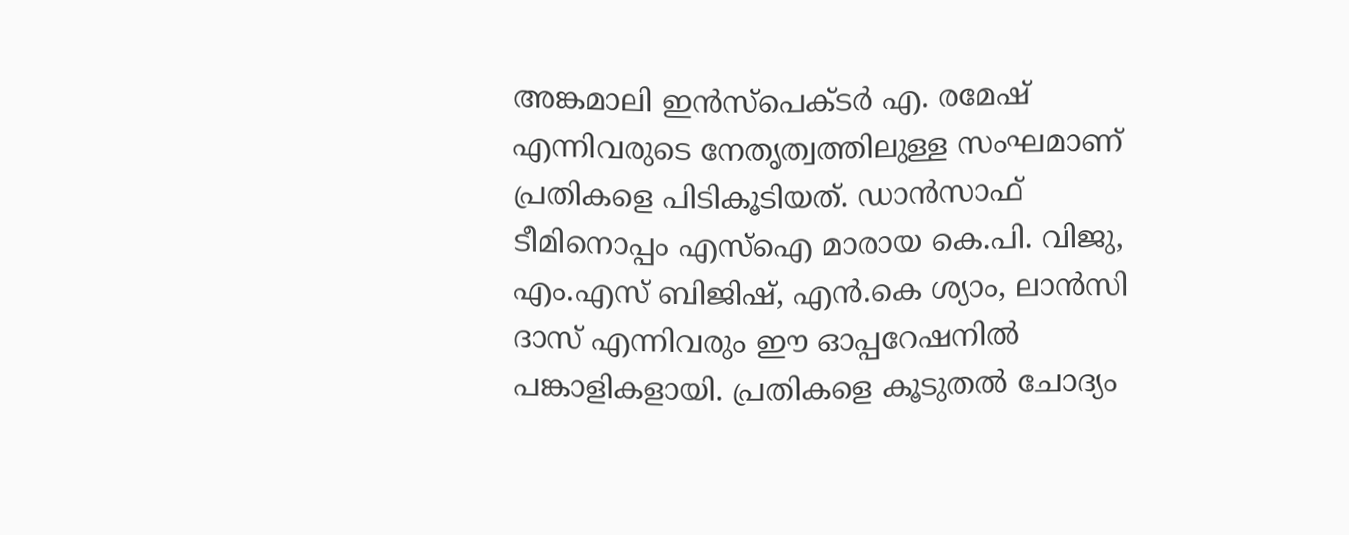അങ്കമാലി ഇൻസ്പെക്ടർ എ. രമേഷ് എന്നിവരുടെ നേതൃത്വത്തിലുള്ള സംഘമാണ് പ്രതികളെ പിടികൂടിയത്. ഡാൻസാഫ് ടീമിനൊപ്പം എസ്ഐ മാരായ കെ.പി. വിജു, എം.എസ് ബിജിഷ്, എൻ.കെ ശ്യാം, ലാൻസി ദാസ് എന്നിവരും ഈ ഓപ്പറേഷനിൽ പങ്കാളികളായി. പ്രതികളെ കൂടുതൽ ചോദ്യം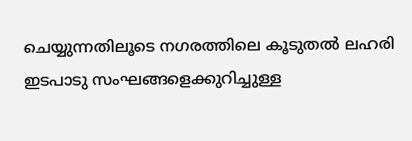ചെയ്യുന്നതിലൂടെ നഗരത്തിലെ കൂടുതൽ ലഹരി ഇടപാടു സംഘങ്ങളെക്കുറിച്ചുള്ള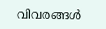വിവരങ്ങൾ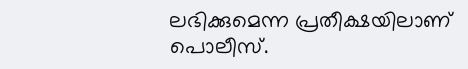ലഭിക്കുമെന്ന പ്രതീക്ഷയിലാണ് പൊലീസ്.